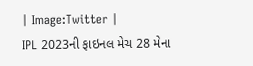| Image:Twitter |
IPL 2023ની ફાઇનલ મેચ 28 મેના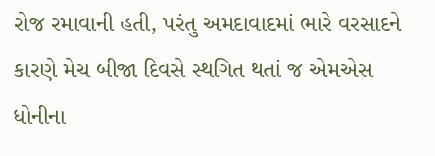રોજ રમાવાની હતી, પરંતુ અમદાવાદમાં ભારે વરસાદને કારણે મેચ બીજા દિવસે સ્થગિત થતાં જ એમએસ ધોનીના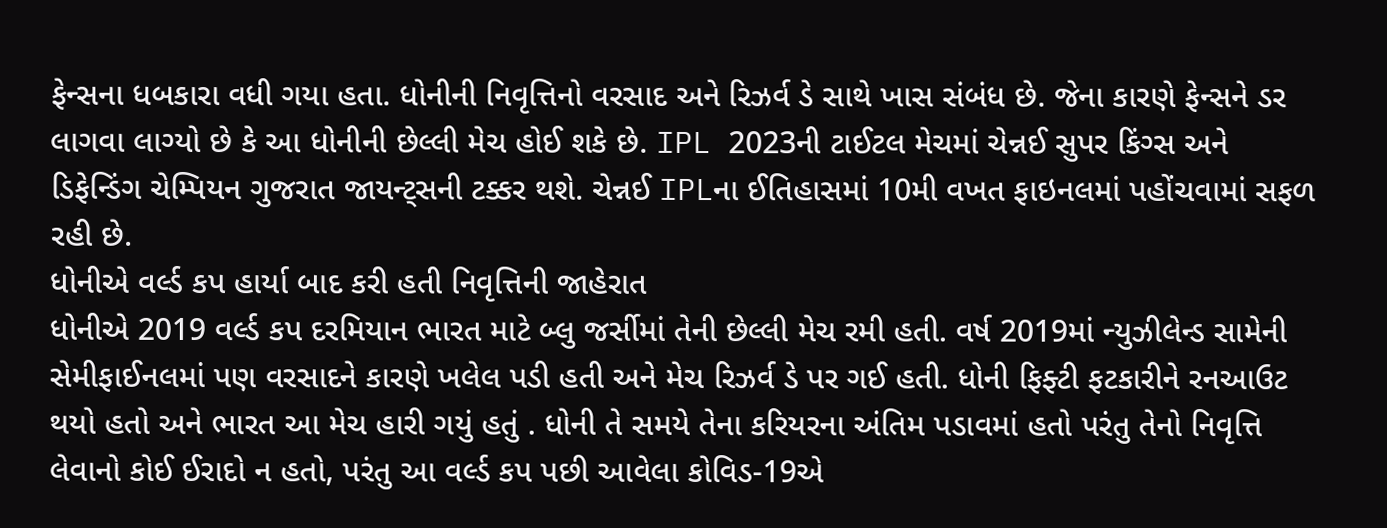ફેન્સના ધબકારા વધી ગયા હતા. ધોનીની નિવૃત્તિનો વરસાદ અને રિઝર્વ ડે સાથે ખાસ સંબંધ છે. જેના કારણે ફેન્સને ડર લાગવા લાગ્યો છે કે આ ધોનીની છેલ્લી મેચ હોઈ શકે છે. IPL 2023ની ટાઈટલ મેચમાં ચેન્નઈ સુપર કિંગ્સ અને ડિફેન્ડિંગ ચેમ્પિયન ગુજરાત જાયન્ટ્સની ટક્કર થશે. ચેન્નઈ IPLના ઈતિહાસમાં 10મી વખત ફાઇનલમાં પહોંચવામાં સફળ રહી છે.
ધોનીએ વર્લ્ડ કપ હાર્યા બાદ કરી હતી નિવૃત્તિની જાહેરાત
ધોનીએ 2019 વર્લ્ડ કપ દરમિયાન ભારત માટે બ્લુ જર્સીમાં તેની છેલ્લી મેચ રમી હતી. વર્ષ 2019માં ન્યુઝીલેન્ડ સામેની સેમીફાઈનલમાં પણ વરસાદને કારણે ખલેલ પડી હતી અને મેચ રિઝર્વ ડે પર ગઈ હતી. ધોની ફિફ્ટી ફટકારીને રનઆઉટ થયો હતો અને ભારત આ મેચ હારી ગયું હતું . ધોની તે સમયે તેના કરિયરના અંતિમ પડાવમાં હતો પરંતુ તેનો નિવૃત્તિ લેવાનો કોઈ ઈરાદો ન હતો, પરંતુ આ વર્લ્ડ કપ પછી આવેલા કોવિડ-19એ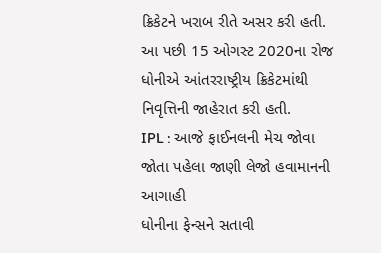ક્રિકેટને ખરાબ રીતે અસર કરી હતી. આ પછી 15 ઓગસ્ટ 2020ના રોજ ધોનીએ આંતરરાષ્ટ્રીય ક્રિકેટમાંથી નિવૃત્તિની જાહેરાત કરી હતી.
IPL : આજે ફાઈનલની મેચ જોવા જોતા પહેલા જાણી લેજો હવામાનની આગાહી
ધોનીના ફેન્સને સતાવી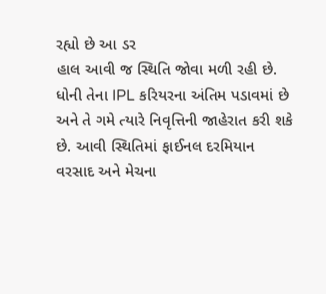રહ્યો છે આ ડર
હાલ આવી જ સ્થિતિ જોવા મળી રહી છે. ધોની તેના IPL કરિયરના અંતિમ પડાવમાં છે અને તે ગમે ત્યારે નિવૃત્તિની જાહેરાત કરી શકે છે. આવી સ્થિતિમાં ફાઈનલ દરમિયાન વરસાદ અને મેચના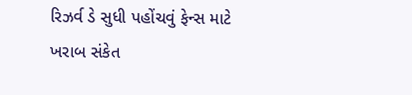રિઝર્વ ડે સુધી પહોંચવું ફેન્સ માટે ખરાબ સંકેત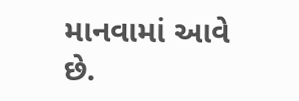માનવામાં આવે છે.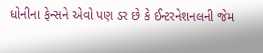ધોનીના ફેન્સને એવો પણ ડર છે કે ઈન્ટરનેશનલની જેમ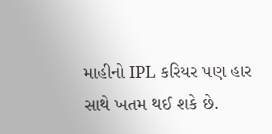માહીનો IPL કરિયર પણ હાર સાથે ખતમ થઈ શકે છે.